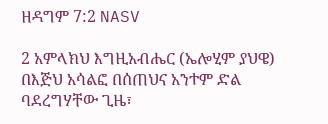ዘዳግም 7:2 NASV

2 አምላክህ እግዚአብሔር (ኤሎሂም ያህዌ) በእጅህ አሳልፎ በሰጠህና አንተም ድል ባደረግሃቸው ጊዜ፣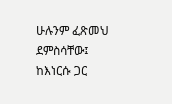ሁሉንም ፈጽመህ ደምስሳቸው፤ ከእነርሱ ጋር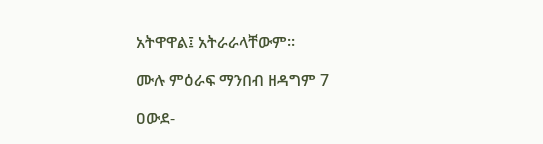አትዋዋል፤ አትራራላቸውም።

ሙሉ ምዕራፍ ማንበብ ዘዳግም 7

ዐውደ-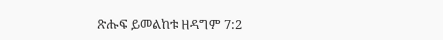ጽሑፍ ይመልከቱ ዘዳግም 7:2